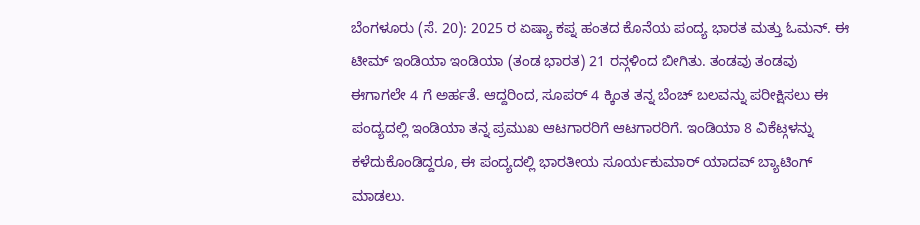ಬೆಂಗಳೂರು (ಸೆ. 20): 2025 ರ ಏಷ್ಯಾ ಕಪ್ನ ಹಂತದ ಕೊನೆಯ ಪಂದ್ಯ ಭಾರತ ಮತ್ತು ಓಮನ್. ಈ ಟೀಮ್ ಇಂಡಿಯಾ ಇಂಡಿಯಾ (ತಂಡ ಭಾರತ) 21 ರನ್ಗಳಿಂದ ಬೀಗಿತು. ತಂಡವು ತಂಡವು ಈಗಾಗಲೇ 4 ಗೆ ಅರ್ಹತೆ. ಆದ್ದರಿಂದ, ಸೂಪರ್ 4 ಕ್ಕಿಂತ ತನ್ನ ಬೆಂಚ್ ಬಲವನ್ನು ಪರೀಕ್ಷಿಸಲು ಈ ಪಂದ್ಯದಲ್ಲಿ ಇಂಡಿಯಾ ತನ್ನ ಪ್ರಮುಖ ಆಟಗಾರರಿಗೆ ಆಟಗಾರರಿಗೆ. ಇಂಡಿಯಾ 8 ವಿಕೆಟ್ಗಳನ್ನು ಕಳೆದುಕೊಂಡಿದ್ದರೂ, ಈ ಪಂದ್ಯದಲ್ಲಿ ಭಾರತೀಯ ಸೂರ್ಯಕುಮಾರ್ ಯಾದವ್ ಬ್ಯಾಟಿಂಗ್ ಮಾಡಲು.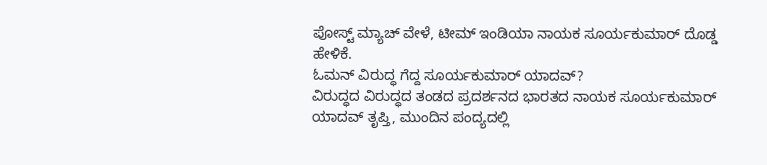ಪೋಸ್ಟ್ ಮ್ಯಾಚ್ ವೇಳೆ, ಟೀಮ್ ಇಂಡಿಯಾ ನಾಯಕ ಸೂರ್ಯಕುಮಾರ್ ದೊಡ್ಡ ಹೇಳಿಕೆ.
ಓಮನ್ ವಿರುದ್ಧ ಗೆದ್ದ ಸೂರ್ಯಕುಮಾರ್ ಯಾದವ್?
ವಿರುದ್ಧದ ವಿರುದ್ಧದ ತಂಡದ ಪ್ರದರ್ಶನದ ಭಾರತದ ನಾಯಕ ಸೂರ್ಯಕುಮಾರ್ ಯಾದವ್ ತೃಪ್ತಿ, ಮುಂದಿನ ಪಂದ್ಯದಲ್ಲಿ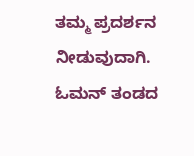ತಮ್ಮ ಪ್ರದರ್ಶನ ನೀಡುವುದಾಗಿ. ಓಮನ್ ತಂಡದ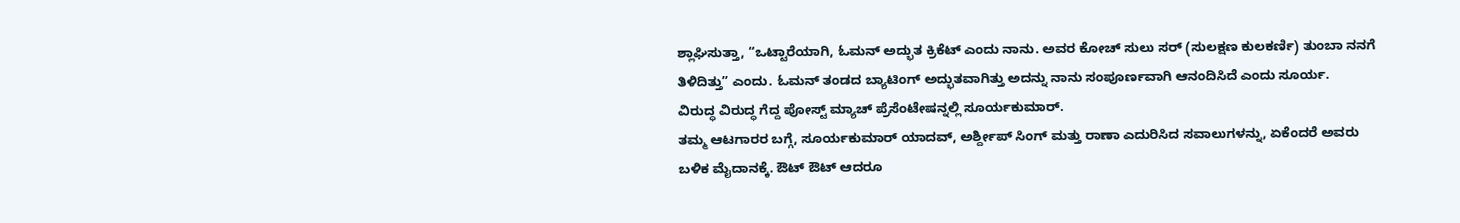ಶ್ಲಾಘಿಸುತ್ತಾ, “ಒಟ್ಟಾರೆಯಾಗಿ, ಓಮನ್ ಅದ್ಭುತ ಕ್ರಿಕೆಟ್ ಎಂದು ನಾನು. ಅವರ ಕೋಚ್ ಸುಲು ಸರ್ (ಸುಲಕ್ಷಣ ಕುಲಕರ್ಣಿ) ತುಂಬಾ ನನಗೆ ತಿಳಿದಿತ್ತು” ಎಂದು. ಓಮನ್ ತಂಡದ ಬ್ಯಾಟಿಂಗ್ ಅದ್ಭುತವಾಗಿತ್ತು ಅದನ್ನು ನಾನು ಸಂಪೂರ್ಣವಾಗಿ ಆನಂದಿಸಿದೆ ಎಂದು ಸೂರ್ಯ.
ವಿರುದ್ಧ ವಿರುದ್ಧ ಗೆದ್ದ ಪೋಸ್ಟ್ ಮ್ಯಾಚ್ ಪ್ರೆಸೆಂಟೇಷನ್ನಲ್ಲಿ ಸೂರ್ಯಕುಮಾರ್.
ತಮ್ಮ ಆಟಗಾರರ ಬಗ್ಗೆ, ಸೂರ್ಯಕುಮಾರ್ ಯಾದವ್, ಅರ್ಶ್ದೀಪ್ ಸಿಂಗ್ ಮತ್ತು ರಾಣಾ ಎದುರಿಸಿದ ಸವಾಲುಗಳನ್ನು, ಏಕೆಂದರೆ ಅವರು ಬಳಿಕ ಮೈದಾನಕ್ಕೆ. ಔಟ್ ಔಟ್ ಆದರೂ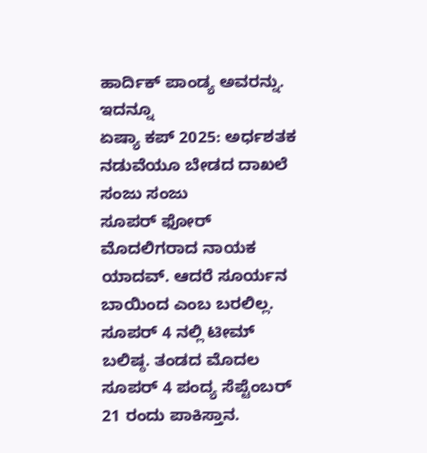ಹಾರ್ದಿಕ್ ಪಾಂಡ್ಯ ಅವರನ್ನು.
ಇದನ್ನೂ
ಏಷ್ಯಾ ಕಪ್ 2025: ಅರ್ಧಶತಕ ನಡುವೆಯೂ ಬೇಡದ ದಾಖಲೆ ಸಂಜು ಸಂಜು
ಸೂಪರ್ ಫೋರ್ ಮೊದಲಿಗರಾದ ನಾಯಕ ಯಾದವ್. ಆದರೆ ಸೂರ್ಯನ ಬಾಯಿಂದ ಎಂಬ ಬರಲಿಲ್ಲ.
ಸೂಪರ್ 4 ನಲ್ಲಿ ಟೀಮ್ ಬಲಿಷ್ಠ. ತಂಡದ ಮೊದಲ ಸೂಪರ್ 4 ಪಂದ್ಯ ಸೆಪ್ಟೆಂಬರ್ 21 ರಂದು ಪಾಕಿಸ್ತಾನ.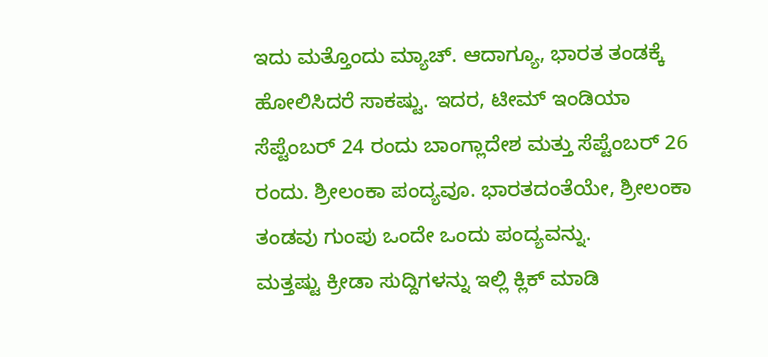ಇದು ಮತ್ತೊಂದು ಮ್ಯಾಚ್. ಆದಾಗ್ಯೂ, ಭಾರತ ತಂಡಕ್ಕೆ ಹೋಲಿಸಿದರೆ ಸಾಕಷ್ಟು. ಇದರ, ಟೀಮ್ ಇಂಡಿಯಾ ಸೆಪ್ಟೆಂಬರ್ 24 ರಂದು ಬಾಂಗ್ಲಾದೇಶ ಮತ್ತು ಸೆಪ್ಟೆಂಬರ್ 26 ರಂದು. ಶ್ರೀಲಂಕಾ ಪಂದ್ಯವೂ. ಭಾರತದಂತೆಯೇ, ಶ್ರೀಲಂಕಾ ತಂಡವು ಗುಂಪು ಒಂದೇ ಒಂದು ಪಂದ್ಯವನ್ನು.
ಮತ್ತಷ್ಟು ಕ್ರೀಡಾ ಸುದ್ದಿಗಳನ್ನು ಇಲ್ಲಿ ಕ್ಲಿಕ್ ಮಾಡಿ